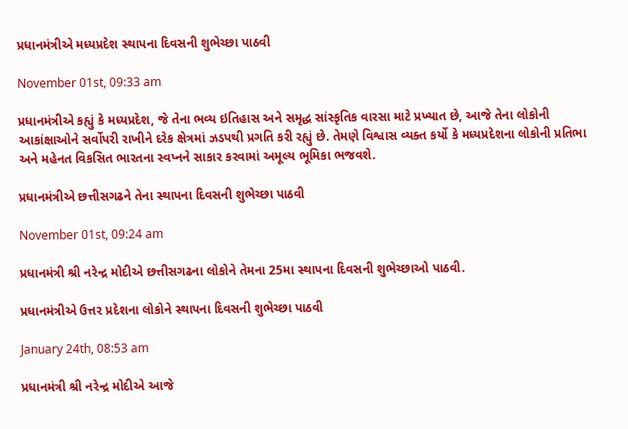પ્રધાનમંત્રીએ મધ્યપ્રદેશ સ્થાપના દિવસની શુભેચ્છા પાઠવી

November 01st, 09:33 am

પ્રધાનમંત્રીએ કહ્યું કે મધ્યપ્રદેશ, જે તેના ભવ્ય ઇતિહાસ અને સમૃદ્ધ સાંસ્કૃતિક વારસા માટે પ્રખ્યાત છે, આજે તેના લોકોની આકાંક્ષાઓને સર્વોપરી રાખીને દરેક ક્ષેત્રમાં ઝડપથી પ્રગતિ કરી રહ્યું છે. તેમણે વિશ્વાસ વ્યક્ત કર્યો કે મધ્યપ્રદેશના લોકોની પ્રતિભા અને મહેનત વિકસિત ભારતના સ્વપ્નને સાકાર કરવામાં અમૂલ્ય ભૂમિકા ભજવશે.

પ્રધાનમંત્રીએ છત્તીસગઢને તેના સ્થાપના દિવસની શુભેચ્છા પાઠવી

November 01st, 09:24 am

પ્રધાનમંત્રી શ્રી નરેન્દ્ર મોદીએ છત્તીસગઢના લોકોને તેમના 25મા સ્થાપના દિવસની શુભેચ્છાઓ પાઠવી.

પ્રધાનમંત્રીએ ઉત્તર પ્રદેશના લોકોને સ્થાપના દિવસની શુભેચ્છા પાઠવી

January 24th, 08:53 am

પ્રધાનમંત્રી શ્રી નરેન્દ્ર મોદીએ આજે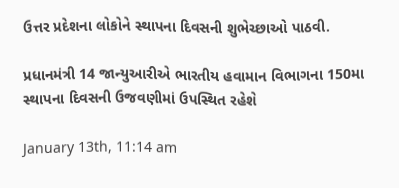ઉત્તર પ્રદેશના લોકોને સ્થાપના દિવસની શુભેચ્છાઓ પાઠવી.

પ્રધાનમંત્રી 14 જાન્યુઆરીએ ભારતીય હવામાન વિભાગના 150મા સ્થાપના દિવસની ઉજવણીમાં ઉપસ્થિત રહેશે

January 13th, 11:14 am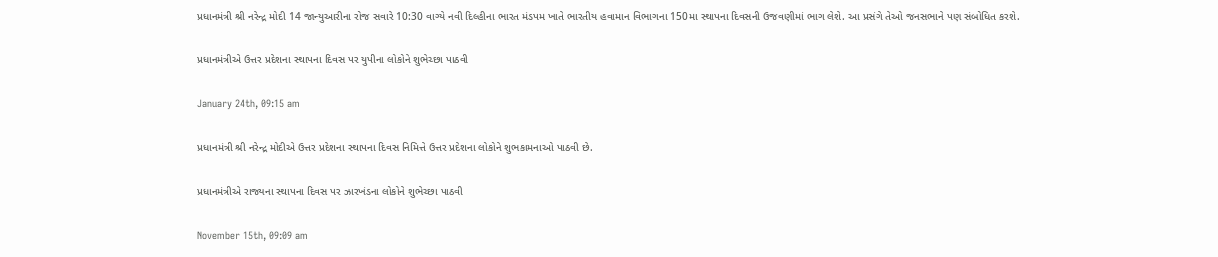પ્રધાનમંત્રી શ્રી નરેન્દ્ર મોદી 14 જાન્યુઆરીના રોજ સવારે 10:30 વાગ્યે નવી દિલ્હીના ભારત મંડપમ ખાતે ભારતીય હવામાન વિભાગના 150મા સ્થાપના દિવસની ઉજવણીમાં ભાગ લેશે. આ પ્રસંગે તેઓ જનસભાને પણ સંબોધિત કરશે.

પ્રધાનમંત્રીએ ઉત્તર પ્રદેશના સ્થાપના દિવસ પર યુપીના લોકોને શુભેચ્છા પાઠવી

January 24th, 09:15 am

પ્રધાનમંત્રી શ્રી નરેન્દ્ર મોદીએ ઉત્તર પ્રદેશના સ્થાપના દિવસ નિમિત્તે ઉત્તર પ્રદેશના લોકોને શુભકામનાઓ પાઠવી છે.

પ્રધાનમંત્રીએ રાજ્યના સ્થાપના દિવસ પર ઝારખંડના લોકોને શુભેચ્છા પાઠવી

November 15th, 09:09 am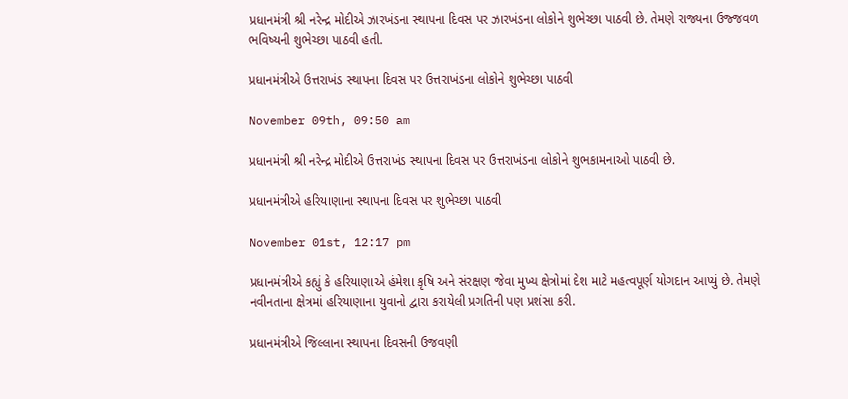પ્રધાનમંત્રી શ્રી નરેન્દ્ર મોદીએ ઝારખંડના સ્થાપના દિવસ પર ઝારખંડના લોકોને શુભેચ્છા પાઠવી છે. તેમણે રાજ્યના ઉજ્જવળ ભવિષ્યની શુભેચ્છા પાઠવી હતી.

પ્રધાનમંત્રીએ ઉત્તરાખંડ સ્થાપના દિવસ પર ઉત્તરાખંડના લોકોને શુભેચ્છા પાઠવી

November 09th, 09:50 am

પ્રધાનમંત્રી શ્રી નરેન્દ્ર મોદીએ ઉત્તરાખંડ સ્થાપના દિવસ પર ઉત્તરાખંડના લોકોને શુભકામનાઓ પાઠવી છે.

પ્રધાનમંત્રીએ હરિયાણાના સ્થાપના દિવસ પર શુભેચ્છા પાઠવી

November 01st, 12:17 pm

પ્રધાનમંત્રીએ કહ્યું કે હરિયાણાએ હંમેશા કૃષિ અને સંરક્ષણ જેવા મુખ્ય ક્ષેત્રોમાં દેશ માટે મહત્વપૂર્ણ યોગદાન આપ્યું છે. તેમણે નવીનતાના ક્ષેત્રમાં હરિયાણાના યુવાનો દ્વારા કરાયેલી પ્રગતિની પણ પ્રશંસા કરી.

પ્રધાનમંત્રીએ જિલ્લાના સ્થાપના દિવસની ઉજવણી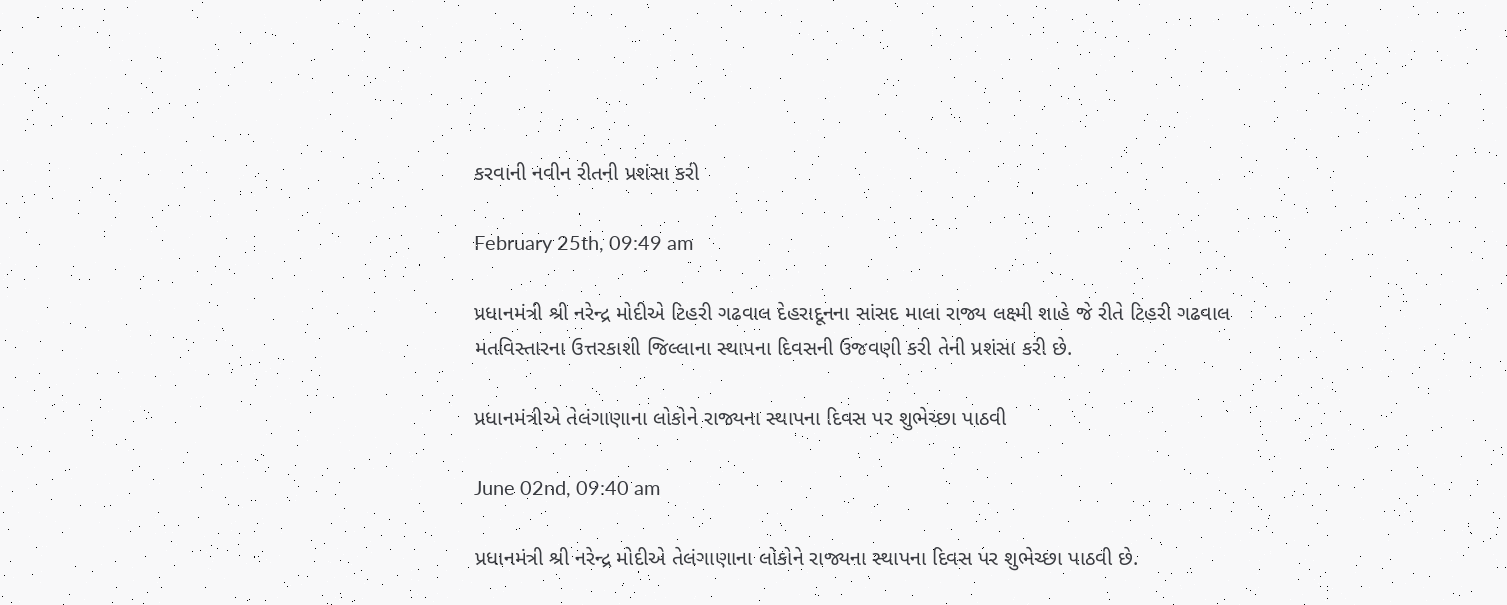કરવાની નવીન રીતની પ્રશંસા કરી

February 25th, 09:49 am

પ્રધાનમંત્રી શ્રી નરેન્દ્ર મોદીએ ટિહરી ગઢવાલ દેહરાદૂનના સાંસદ માલા રાજ્ય લક્ષ્મી શાહે જે રીતે ટિહરી ગઢવાલ મતવિસ્તારના ઉત્તરકાશી જિલ્લાના સ્થાપના દિવસની ઉજવણી કરી તેની પ્રશંસા કરી છે.

પ્રધાનમંત્રીએ તેલંગાણાના લોકોને રાજ્યના સ્થાપના દિવસ પર શુભેચ્છા પાઠવી

June 02nd, 09:40 am

પ્રધાનમંત્રી શ્રી નરેન્દ્ર મોદીએ તેલંગાણાના લોકોને રાજ્યના સ્થાપના દિવસ પર શુભેચ્છા પાઠવી છે.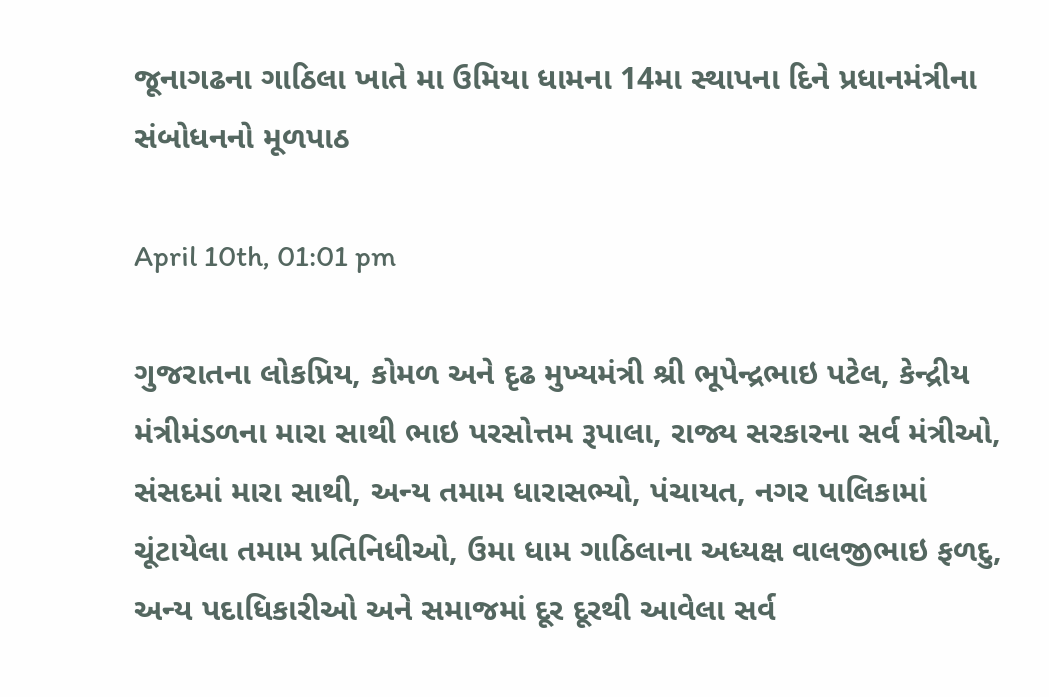જૂનાગઢના ગાઠિલા ખાતે મા ઉમિયા ધામના 14મા સ્થાપના દિને પ્રધાનમંત્રીના સંબોધનનો મૂળપાઠ

April 10th, 01:01 pm

ગુજરાતના લોકપ્રિય, કોમળ અને દૃઢ મુખ્યમંત્રી શ્રી ભૂપેન્દ્રભાઇ પટેલ, કેન્દ્રીય મંત્રીમંડળના મારા સાથી ભાઇ પરસોત્તમ રૂપાલા, રાજ્ય સરકારના સર્વ મંત્રીઓ, સંસદમાં મારા સાથી, અન્ય તમામ ધારાસભ્યો, પંચાયત, નગર પાલિકામાં ચૂંટાયેલા તમામ પ્રતિનિધીઓ, ઉમા ધામ ગાઠિલાના અધ્યક્ષ વાલજીભાઇ ફળદુ, અન્ય પદાધિકારીઓ અને સમાજમાં દૂર દૂરથી આવેલા સર્વ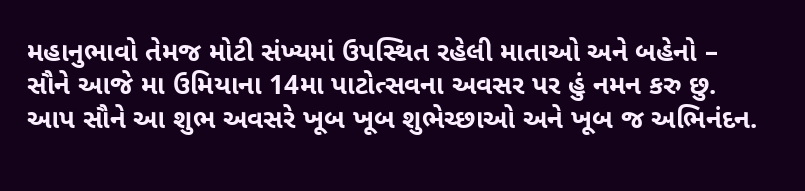મહાનુભાવો તેમજ મોટી સંખ્યમાં ઉપસ્થિત રહેલી માતાઓ અને બહેનો – સૌને આજે મા ઉમિયાના 14મા પાટોત્સવના અવસર પર હું નમન કરુ છુ. આપ સૌને આ શુભ અવસરે ખૂબ ખૂબ શુભેચ્છાઓ અને ખૂબ જ અભિનંદન.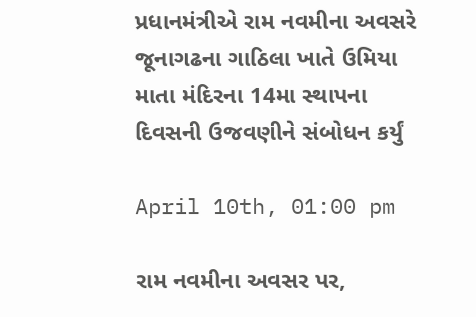પ્રધાનમંત્રીએ રામ નવમીના અવસરે જૂનાગઢના ગાઠિલા ખાતે ઉમિયા માતા મંદિરના 14મા સ્થાપના દિવસની ઉજવણીને સંબોધન કર્યું

April 10th, 01:00 pm

રામ નવમીના અવસર પર,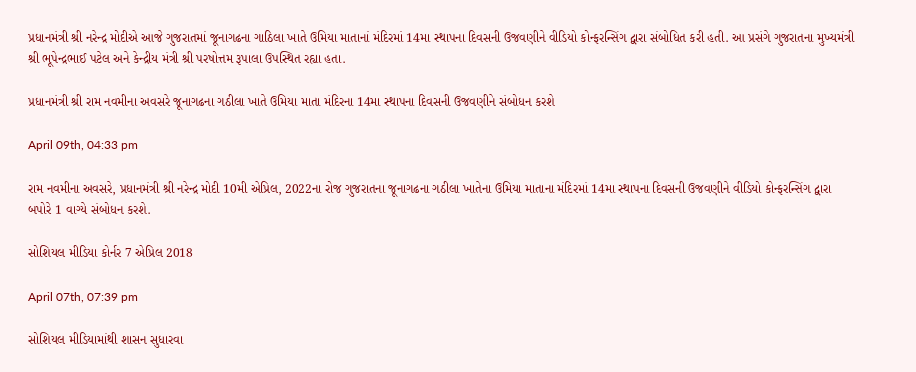પ્રધાનમંત્રી શ્રી નરેન્દ્ર મોદીએ આજે ગુજરાતમાં જૂનાગઢના ગાઠિલા ખાતે ઉમિયા માતાનાં મંદિરમાં 14મા સ્થાપના દિવસની ઉજવણીને વીડિયો કોન્ફરન્સિંગ દ્વારા સંબોધિત કરી હતી. આ પ્રસંગે ગુજરાતના મુખ્યમંત્રી શ્રી ભૂપેન્દ્રભાઈ પટેલ અને કેન્દ્રીય મંત્રી શ્રી પરષોત્તમ રૂપાલા ઉપસ્થિત રહ્યા હતા.

પ્રધાનમંત્રી શ્રી રામ નવમીના અવસરે જૂનાગઢના ગઠીલા ખાતે ઉમિયા માતા મંદિરના 14મા સ્થાપના દિવસની ઉજવણીને સંબોધન કરશે

April 09th, 04:33 pm

રામ નવમીના અવસરે, પ્રધાનમંત્રી શ્રી નરેન્દ્ર મોદી 10મી એપ્રિલ, 2022ના રોજ ગુજરાતના જૂનાગઢના ગઠીલા ખાતેના ઉમિયા માતાના મંદિરમાં 14મા સ્થાપના દિવસની ઉજવણીને વીડિયો કોન્ફરન્સિંગ દ્વારા બપોરે 1 વાગ્યે સંબોધન કરશે.

સોશિયલ મીડિયા કોર્નર 7 એપ્રિલ 2018

April 07th, 07:39 pm

સોશિયલ મીડિયામાંથી શાસન સુધારવા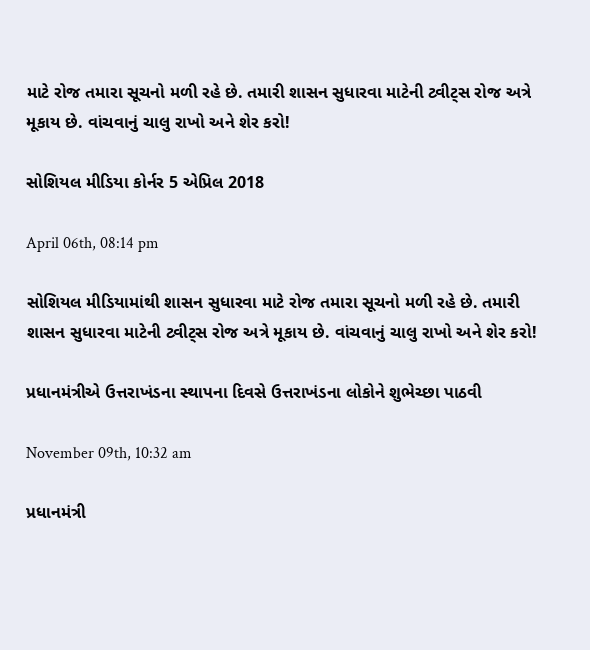માટે રોજ તમારા સૂચનો મળી રહે છે. તમારી શાસન સુધારવા માટેની ટ્વીટ્સ રોજ અત્રે મૂકાય છે. વાંચવાનું ચાલુ રાખો અને શેર કરો!

સોશિયલ મીડિયા કોર્નર 5 એપ્રિલ 2018

April 06th, 08:14 pm

સોશિયલ મીડિયામાંથી શાસન સુધારવા માટે રોજ તમારા સૂચનો મળી રહે છે. તમારી શાસન સુધારવા માટેની ટ્વીટ્સ રોજ અત્રે મૂકાય છે. વાંચવાનું ચાલુ રાખો અને શેર કરો!

પ્રધાનમંત્રીએ ઉત્તરાખંડના સ્થાપના દિવસે ઉત્તરાખંડના લોકોને શુભેચ્છા પાઠવી

November 09th, 10:32 am

પ્રધાનમંત્રી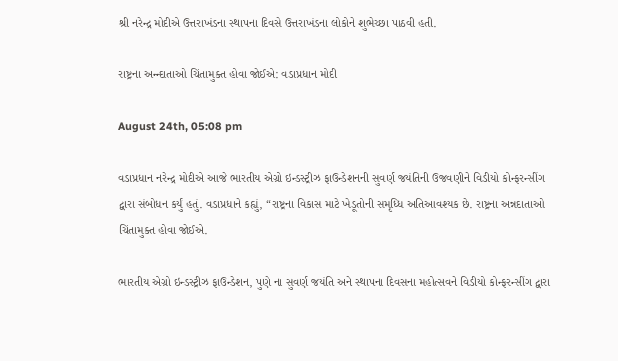શ્રી નરેન્દ્ર મોદીએ ઉત્તરાખંડના સ્થાપના દિવસે ઉત્તરાખંડના લોકોને શુભેચ્છા પાઠવી હતી.

રાષ્ટ્રના અન્ન્દાતાઓ ચિંતામુક્ત હોવા જોઈએ: વડાપ્રધાન મોદી

August 24th, 05:08 pm

વડાપ્રધાન નરેન્દ્ર મોદીએ આજે ભારતીય એગ્રો ઇન્ડસ્ટ્રીઝ ફાઉન્ડેશનની સુવર્ણ જયંતિની ઉજવણીને વિડીયો કોન્ફરન્સીંગ દ્વારા સંબોધન કર્યું હતું. વડાપ્રધાને કહ્યું, “રાષ્ટ્રના વિકાસ માટે ખેડૂતોની સમૃધ્ધિ અતિઆવશ્યક છે. રાષ્ટ્રના અન્નદાતાઓ ચિંતામુક્ત હોવા જોઈએ.

ભારતીય એગ્રો ઇન્ડસ્ટ્રીઝ ફાઉન્ડેશન, પુણે ના સુવર્ણ જયંતિ અને સ્થાપના દિવસના મહોત્સવને વિડીયો કોન્ફરન્સીંગ દ્વારા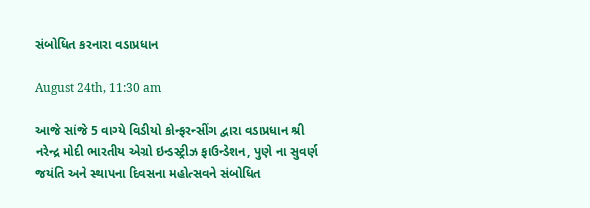સંબોધિત કરનારા વડાપ્રધાન

August 24th, 11:30 am

આજે સાંજે 5 વાગ્યે વિડીયો કોન્ફરન્સીંગ દ્વારા વડાપ્રધાન શ્રી નરેન્દ્ર મોદી ભારતીય એગ્રો ઇન્ડસ્ટ્રીઝ ફાઉન્ડેશન, પુણે ના સુવર્ણ જયંતિ અને સ્થાપના દિવસના મહોત્સવને સંબોધિત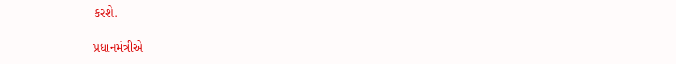કરશે.

પ્રધાનમંત્રીએ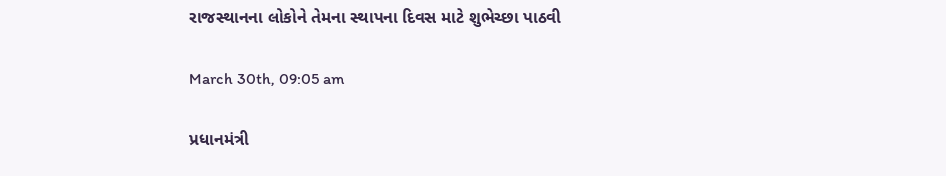રાજસ્થાનના લોકોને તેમના સ્થાપના દિવસ માટે શુભેચ્છા પાઠવી

March 30th, 09:05 am

પ્રધાનમંત્રી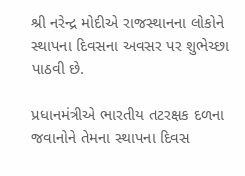શ્રી નરેન્દ્ર મોદીએ રાજસ્થાનના લોકોને સ્થાપના દિવસના અવસર પર શુભેચ્છા પાઠવી છે.

પ્રધાનમંત્રીએ ભારતીય તટરક્ષક દળના જવાનોને તેમના સ્થાપના દિવસ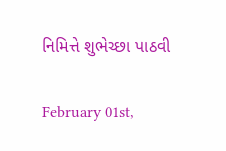નિમિત્તે શુભેચ્છા પાઠવી

February 01st,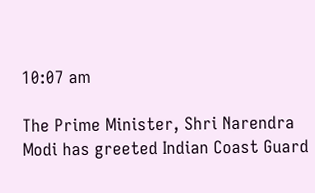10:07 am

The Prime Minister, Shri Narendra Modi has greeted Indian Coast Guard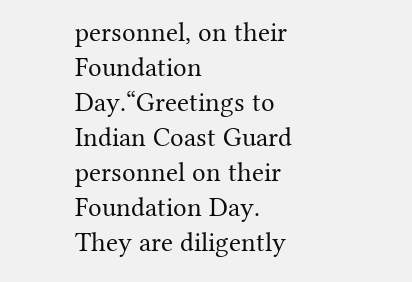personnel, on their Foundation Day.“Greetings to Indian Coast Guard personnel on their Foundation Day. They are diligently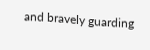and bravely guarding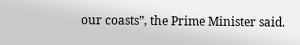our coasts”, the Prime Minister said.